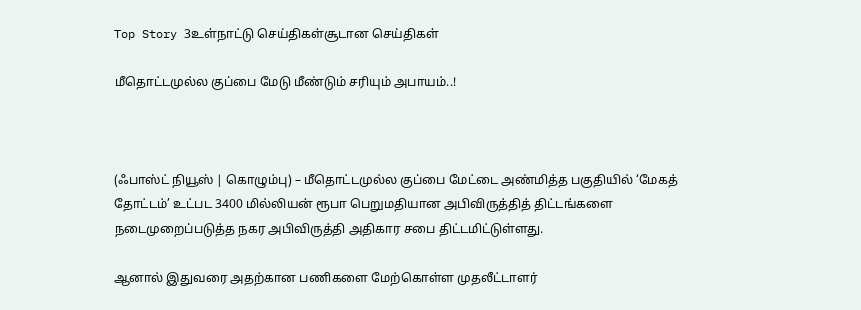Top Story 3உள்நாட்டு செய்திகள்சூடான செய்திகள்

மீதொட்டமுல்ல குப்பை மேடு மீண்டும் சரியும் அபாயம்..!



(ஃபாஸ்ட் நியூஸ் | கொழும்பு) – மீதொட்டமுல்ல குப்பை மேட்டை அண்மித்த பகுதியில் ‘மேகத் தோட்டம்’ உட்பட 3400 மில்லியன் ரூபா பெறுமதியான அபிவிருத்தித் திட்டங்களை நடைமுறைப்படுத்த நகர அபிவிருத்தி அதிகார சபை திட்டமிட்டுள்ளது.

ஆனால் இதுவரை அதற்கான பணிகளை மேற்கொள்ள முதலீட்டாளர்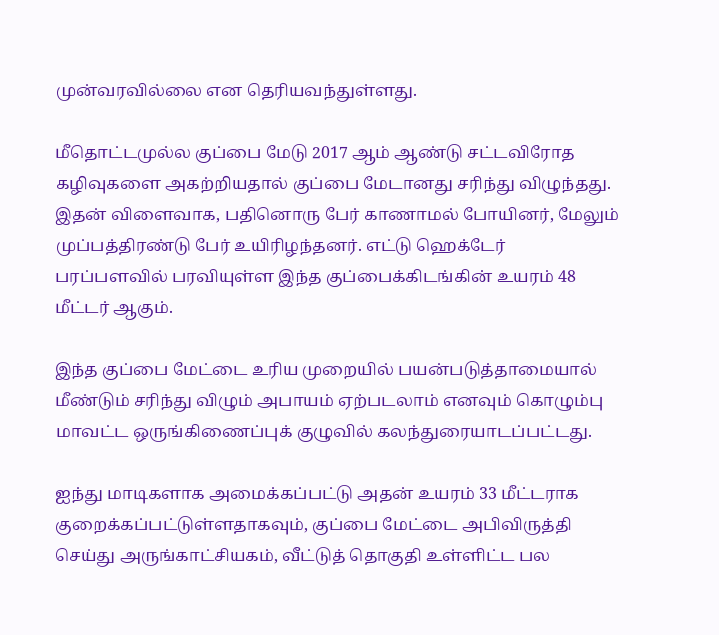முன்வரவில்லை என தெரியவந்துள்ளது.

மீதொட்டமுல்ல குப்பை மேடு 2017 ஆம் ஆண்டு சட்டவிரோத கழிவுகளை அகற்றியதால் குப்பை மேடானது சரிந்து விழுந்தது. இதன் விளைவாக, பதினொரு பேர் காணாமல் போயினர், மேலும் முப்பத்திரண்டு பேர் உயிரிழந்தனர். எட்டு ஹெக்டேர் பரப்பளவில் பரவியுள்ள இந்த குப்பைக்கிடங்கின் உயரம் 48 மீட்டர் ஆகும்.

இந்த குப்பை மேட்டை உரிய முறையில் பயன்படுத்தாமையால் மீண்டும் சரிந்து விழும் அபாயம் ஏற்படலாம் எனவும் கொழும்பு மாவட்ட ஒருங்கிணைப்புக் குழுவில் கலந்துரையாடப்பட்டது.

ஐந்து மாடிகளாக அமைக்கப்பட்டு அதன் உயரம் 33 மீட்டராக குறைக்கப்பட்டுள்ளதாகவும், குப்பை மேட்டை அபிவிருத்தி செய்து அருங்காட்சியகம், வீட்டுத் தொகுதி உள்ளிட்ட பல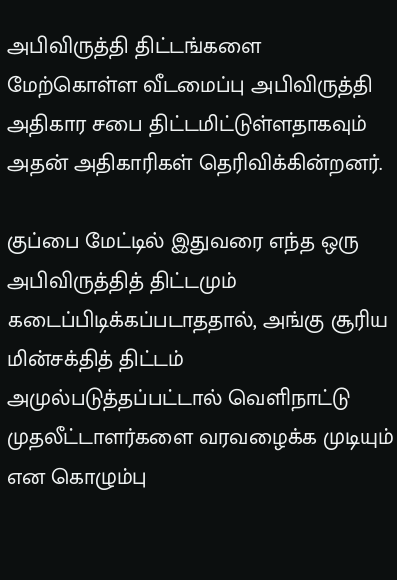அபிவிருத்தி திட்டங்களை மேற்கொள்ள வீடமைப்பு அபிவிருத்தி அதிகார சபை திட்டமிட்டுள்ளதாகவும் அதன் அதிகாரிகள் தெரிவிக்கின்றனர்.

குப்பை மேட்டில் இதுவரை எந்த ஒரு அபிவிருத்தித் திட்டமும் கடைப்பிடிக்கப்படாததால், அங்கு சூரிய மின்சக்தித் திட்டம் அமுல்படுத்தப்பட்டால் வெளிநாட்டு முதலீட்டாளர்களை வரவழைக்க முடியும் என கொழும்பு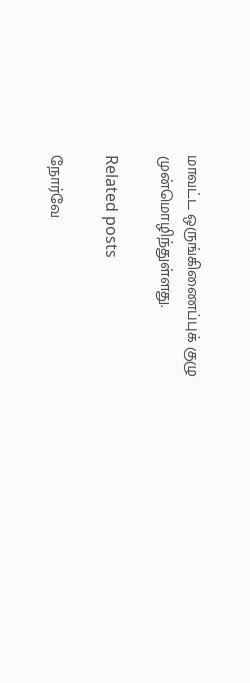மாவட்ட ஒருங்கிணைப்புக் குழு முன்மொழிந்துள்ளது.

Related posts

நோர்வே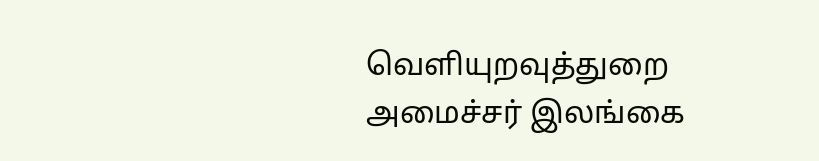வௌியுறவுத்துறை அமைச்சர் இலங்கை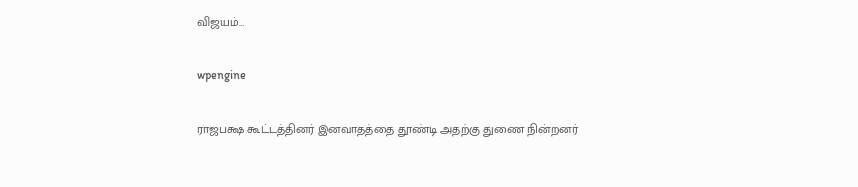விஜயம்…

wpengine

ராஜபக்ஷ கூட்டத்தினர் இனவாதத்தை தூண்டி அதற்கு துணை நின்றனர்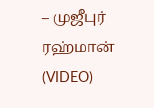– முஜீபுர் ரஹ்மான் (VIDEO)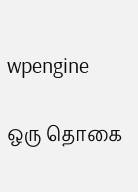wpengine

ஒரு தொகை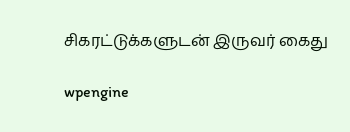சிகரட்டுக்களுடன் இருவர் கைது

wpengine